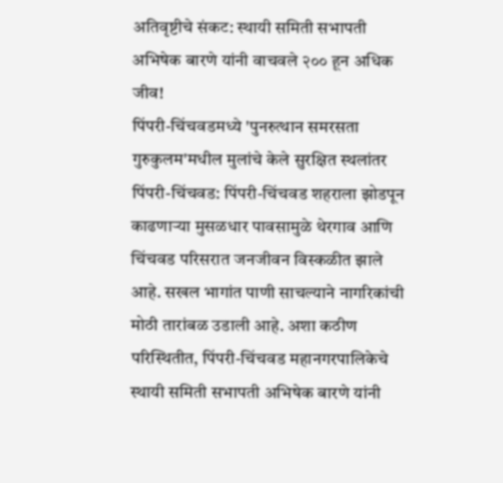अतिवृष्टीचे संकट: स्थायी समिती सभापती अभिषेक बारणे यांनी वाचवले २०० हून अधिक जीव!
पिंपरी-चिंचवडमध्ये 'पुनरुत्थान समरसता गुरुकुलम'मधील मुलांचे केले सुरक्षित स्थलांतर
पिंपरी-चिंचवड: पिंपरी-चिंचवड शहराला झोडपून काढणाऱ्या मुसळधार पावसामुळे थेरगाव आणि चिंचवड परिसरात जनजीवन विस्कळीत झाले आहे. सखल भागांत पाणी साचल्याने नागरिकांची मोठी तारांबळ उडाली आहे. अशा कठीण परिस्थितीत, पिंपरी-चिंचवड महानगरपालिकेचे स्थायी समिती सभापती अभिषेक बारणे यांनी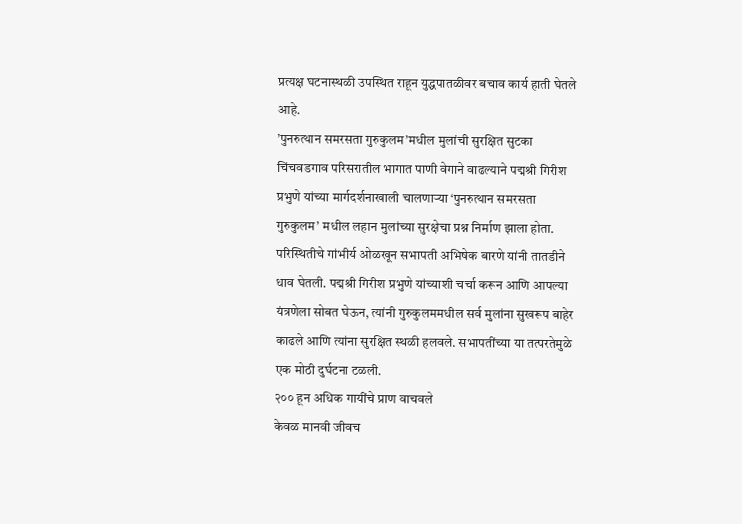प्रत्यक्ष घटनास्थळी उपस्थित राहून युद्धपातळीवर बचाव कार्य हाती घेतले आहे.
’पुनरुत्थान समरसता गुरुकुलम’मधील मुलांची सुरक्षित सुटका
चिंचवडगाव परिसरातील भागात पाणी वेगाने वाढल्याने पद्मश्री गिरीश प्रभुणे यांच्या मार्गदर्शनाखाली चालणाऱ्या ‘पुनरुत्थान समरसता गुरुकुलम’ मधील लहान मुलांच्या सुरक्षेचा प्रश्न निर्माण झाला होता. परिस्थितीचे गांभीर्य ओळखून सभापती अभिषेक बारणे यांनी तातडीने धाव घेतली. पद्मश्री गिरीश प्रभुणे यांच्याशी चर्चा करून आणि आपल्या यंत्रणेला सोबत घेऊन, त्यांनी गुरुकुलममधील सर्व मुलांना सुखरूप बाहेर काढले आणि त्यांना सुरक्षित स्थळी हलवले. सभापतींच्या या तत्परतेमुळे एक मोठी दुर्घटना टळली.
२०० हून अधिक गायींचे प्राण वाचवले
केवळ मानवी जीवच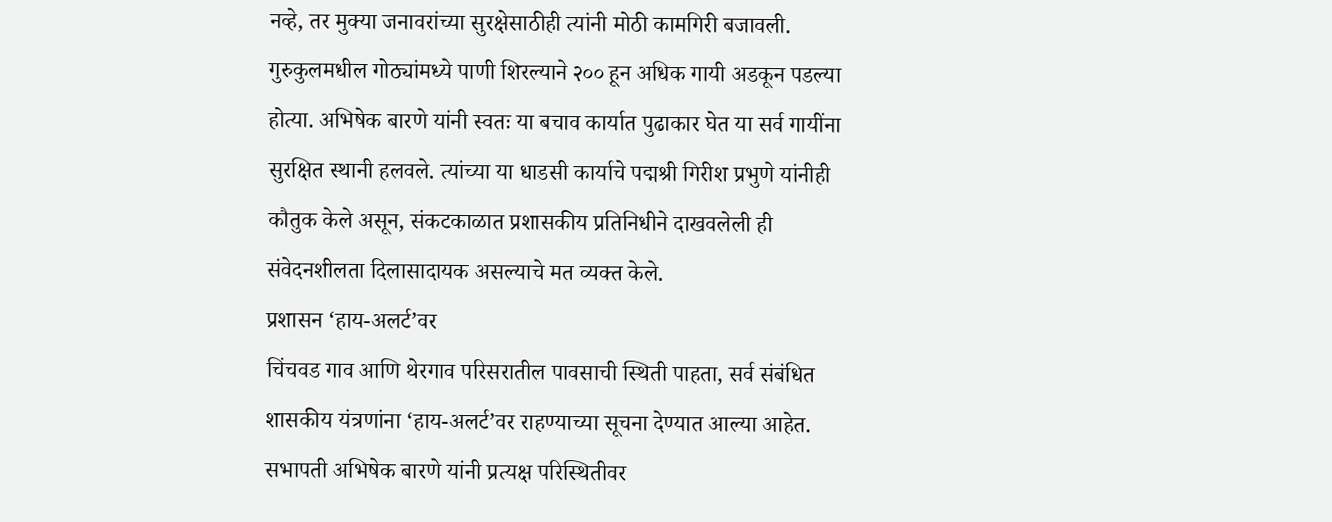नव्हे, तर मुक्या जनावरांच्या सुरक्षेसाठीही त्यांनी मोठी कामगिरी बजावली. गुरुकुलमधील गोठ्यांमध्ये पाणी शिरल्याने २०० हून अधिक गायी अडकून पडल्या होत्या. अभिषेक बारणे यांनी स्वतः या बचाव कार्यात पुढाकार घेत या सर्व गायींना सुरक्षित स्थानी हलवले. त्यांच्या या धाडसी कार्याचे पद्मश्री गिरीश प्रभुणे यांनीही कौतुक केले असून, संकटकाळात प्रशासकीय प्रतिनिधीने दाखवलेली ही संवेदनशीलता दिलासादायक असल्याचे मत व्यक्त केले.
प्रशासन ‘हाय-अलर्ट’वर
चिंचवड गाव आणि थेरगाव परिसरातील पावसाची स्थिती पाहता, सर्व संबंधित शासकीय यंत्रणांना ‘हाय-अलर्ट’वर राहण्याच्या सूचना देण्यात आल्या आहेत. सभापती अभिषेक बारणे यांनी प्रत्यक्ष परिस्थितीवर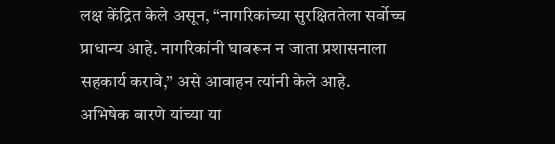लक्ष केंद्रित केले असून, “नागरिकांच्या सुरक्षिततेला सर्वोच्च प्राधान्य आहे. नागरिकांनी घाबरून न जाता प्रशासनाला सहकार्य करावे,” असे आवाहन त्यांनी केले आहे.
अभिषेक बारणे यांच्या या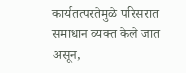कार्यतत्परतेमुळे परिसरात समाधान व्यक्त केले जात असून,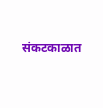संकटकाळात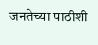जनतेच्या पाठीशी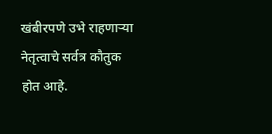खंबीरपणे उभे राहणाऱ्या नेतृत्वाचे सर्वत्र कौतुक होत आहे.